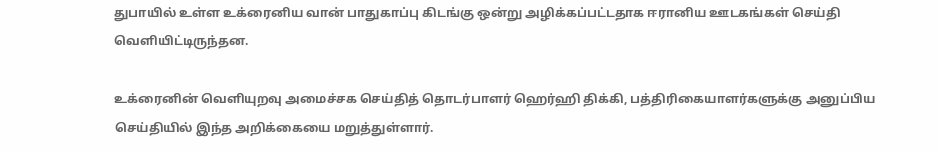துபாயில் உள்ள உக்ரைனிய வான் பாதுகாப்பு கிடங்கு ஒன்று அழிக்கப்பட்டதாக ஈரானிய ஊடகங்கள் செய்தி வெளியிட்டிருந்தன.

உக்ரைனின் வெளியுறவு அமைச்சக செய்தித் தொடர்பாளர் ஹெர்ஹி திக்கி, பத்திரிகையாளர்களுக்கு அனுப்பிய செய்தியில் இந்த அறிக்கையை மறுத்துள்ளார்.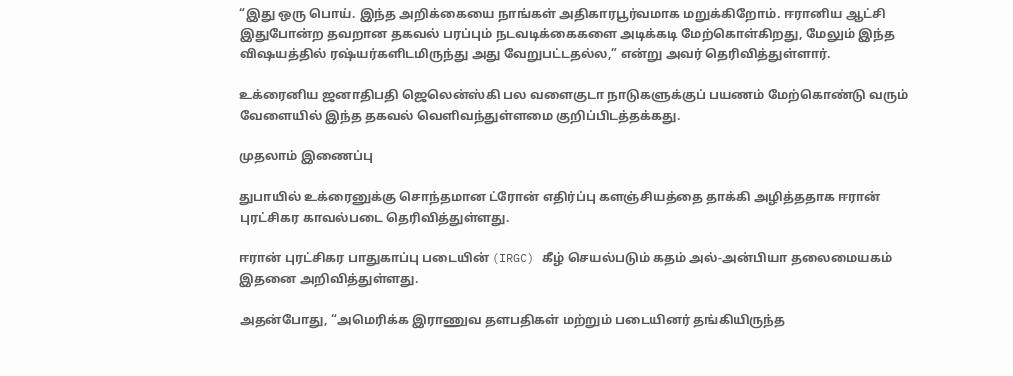“இது ஒரு பொய். இந்த அறிக்கையை நாங்கள் அதிகாரபூர்வமாக மறுக்கிறோம். ஈரானிய ஆட்சி இதுபோன்ற தவறான தகவல் பரப்பும் நடவடிக்கைகளை அடிக்கடி மேற்கொள்கிறது, மேலும் இந்த விஷயத்தில் ரஷ்யர்களிடமிருந்து அது வேறுபட்டதல்ல,” என்று அவர் தெரிவித்துள்ளார்.

உக்ரைனிய ஜனாதிபதி ஜெலென்ஸ்கி பல வளைகுடா நாடுகளுக்குப் பயணம் மேற்கொண்டு வரும் வேளையில் இந்த தகவல் வெளிவந்துள்ளமை குறிப்பிடத்தக்கது.

முதலாம் இணைப்பு

துபாயில் உக்ரைனுக்கு சொந்தமான ட்ரோன் எதிர்ப்பு களஞ்சியத்தை தாக்கி அழித்ததாக ஈரான் புரட்சிகர காவல்படை தெரிவித்துள்ளது.

ஈரான் புரட்சிகர பாதுகாப்பு படையின் (IRGC) கீழ் செயல்படும் கதம் அல்-அன்பியா தலைமையகம் இதனை அறிவித்துள்ளது.

அதன்போது, “அமெரிக்க இராணுவ தளபதிகள் மற்றும் படையினர் தங்கியிருந்த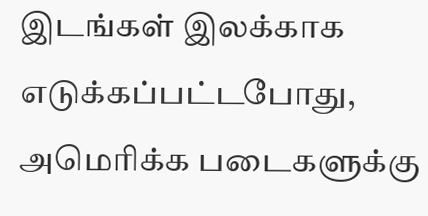இடங்கள் இலக்காக எடுக்கப்பட்டபோது, அமெரிக்க படைகளுக்கு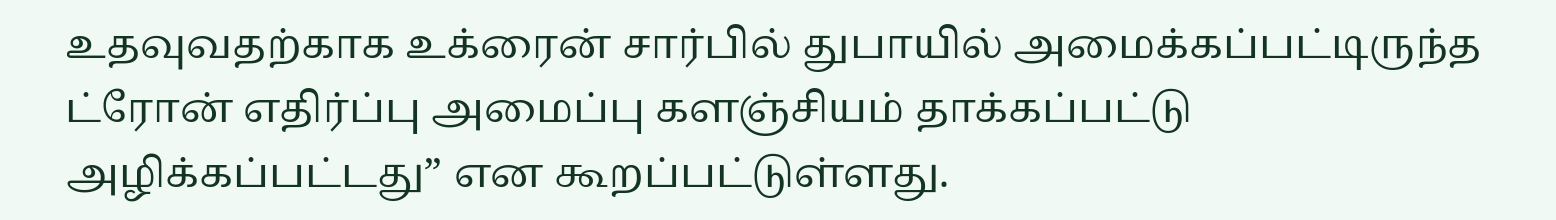உதவுவதற்காக உக்ரைன் சார்பில் துபாயில் அமைக்கப்பட்டிருந்த ட்ரோன் எதிர்ப்பு அமைப்பு களஞ்சியம் தாக்கப்பட்டு அழிக்கப்பட்டது” என கூறப்பட்டுள்ளது.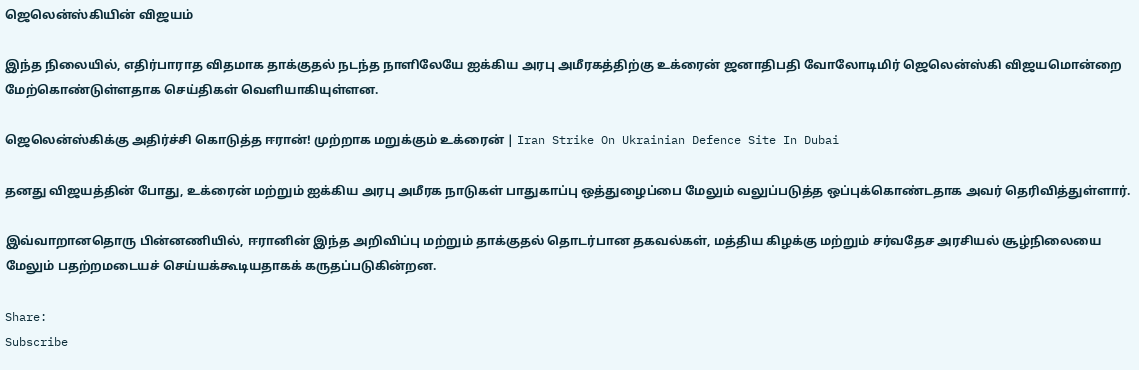ஜெலென்ஸ்கியின் விஜயம்

இந்த நிலையில், எதிர்பாராத விதமாக தாக்குதல் நடந்த நாளிலேயே ஐக்கிய அரபு அமீரகத்திற்கு உக்ரைன் ஜனாதிபதி வோலோடிமிர் ஜெலென்ஸ்கி விஜயமொன்றை மேற்கொண்டுள்ளதாக செய்திகள் வெளியாகியுள்ளன.

ஜெலென்ஸ்கிக்கு அதிர்ச்சி கொடுத்த ஈரான்! முற்றாக மறுக்கும் உக்ரைன் | Iran Strike On Ukrainian Defence Site In Dubai

தனது விஜயத்தின் போது, உக்ரைன் மற்றும் ஐக்கிய அரபு அமீரக நாடுகள் பாதுகாப்பு ஒத்துழைப்பை மேலும் வலுப்படுத்த ஒப்புக்கொண்டதாக அவர் தெரிவித்துள்ளார்.

இவ்வாறானதொரு பின்னணியில், ஈரானின் இந்த அறிவிப்பு மற்றும் தாக்குதல் தொடர்பான தகவல்கள், மத்திய கிழக்கு மற்றும் சர்வதேச அரசியல் சூழ்நிலையை மேலும் பதற்றமடையச் செய்யக்கூடியதாகக் கருதப்படுகின்றன.

Share:
Subscribe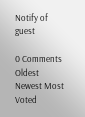Notify of
guest

0 Comments
Oldest
Newest Most Voted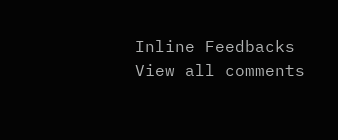Inline Feedbacks
View all comments